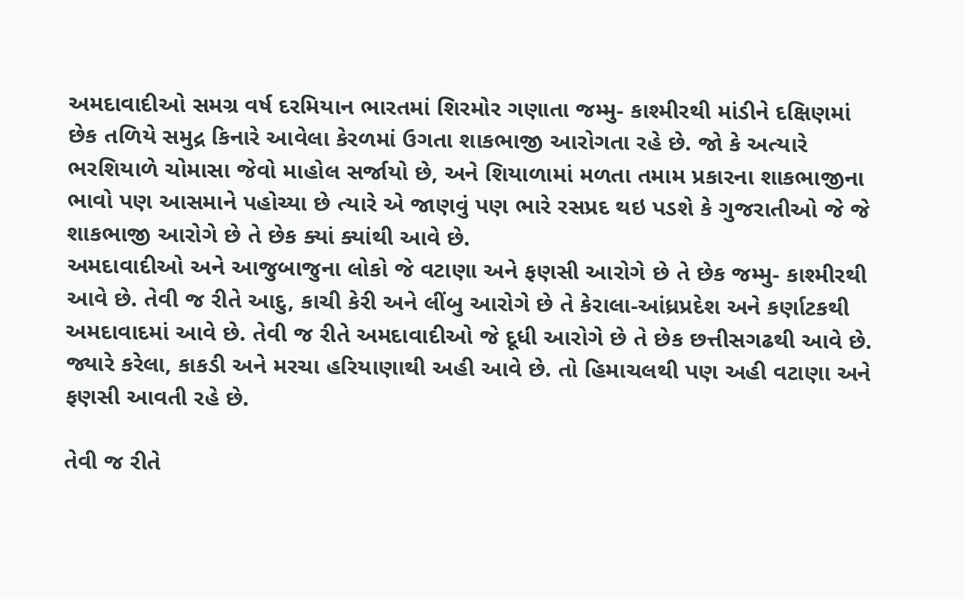અમદાવાદીઓ સમગ્ર વર્ષ દરમિયાન ભારતમાં શિરમોર ગણાતા જમ્મુ- કાશ્મીરથી માંડીને દક્ષિણમાં છેક તળિયે સમુદ્ર કિનારે આવેલા કેરળમાં ઉગતા શાકભાજી આરોગતા રહે છે. જો કે અત્યારે ભરશિયાળે ચોમાસા જેવો માહોલ સર્જાયો છે, અને શિયાળામાં મળતા તમામ પ્રકારના શાકભાજીના ભાવો પણ આસમાને પહોચ્યા છે ત્યારે એ જાણવું પણ ભારે રસપ્રદ થઇ પડશે કે ગુજરાતીઓ જે જે શાકભાજી આરોગે છે તે છેક ક્યાં ક્યાંથી આવે છે.
અમદાવાદીઓ અને આજુબાજુના લોકો જે વટાણા અને ફણસી આરોગે છે તે છેક જમ્મુ- કાશ્મીરથી આવે છે. તેવી જ રીતે આદુ, કાચી કેરી અને લીંબુ આરોગે છે તે કેરાલા-આંધ્રપ્રદેશ અને કર્ણાટકથી અમદાવાદમાં આવે છે. તેવી જ રીતે અમદાવાદીઓ જે દૂધી આરોગે છે તે છેક છત્તીસગઢથી આવે છે. જ્યારે કરેલા, કાકડી અને મરચા હરિયાણાથી અહી આવે છે. તો હિમાચલથી પણ અહી વટાણા અને ફણસી આવતી રહે છે.

તેવી જ રીતે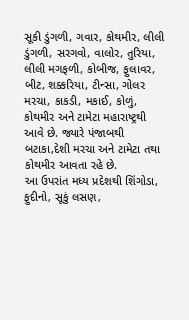સૂકી ડુંગળી, ગવાર, કોથમીર, લીલી ડુંગળી, સરગવો, વાલોર, તુરિયા, લીલી મગફળી, કોબીજ, ફુલાવર, બીટ, શક્કરિયા, ટીન્સા, ગોલર મરચા, કાકડી, મકાઈ, કોળું, કોથમીર અને ટામેટા મહારાષ્ટ્રથી આવે છે. જ્યારે પંજાબથી બટાકા,દેશી મરચા અને ટામેટા તથા કોથમીર આવતા રહે છે.
આ ઉપરાંત મધ્ય પ્રદેશથી શિંગોડા, ફુદીનો, સૂકું લસણ,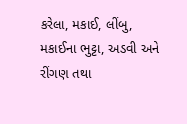કરેલા, મકાઈ, લીંબુ, મકાઈના ભુટ્ટા, અડવી અને રીંગણ તથા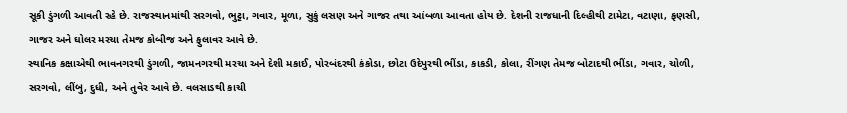સૂકી ડુંગળી આવતી રહે છે. રાજસ્થાનમાંથી સરગવો, ભુટ્ટા, ગવાર, મૂળા, સુકું લસણ અને ગાજર તથા આંબળા આવતા હોય છે. દેશની રાજધાની દિલ્હીથી ટામેટા, વટાણા, ફણસી, ગાજર અને ઘોલર મરચા તેમજ કોબીજ અને ફુલાવર આવે છે.
સ્થાનિક કક્ષાએથી ભાવનગરથી ડુંગળી, જામનગરથી મરચા અને દેશી મકાઈ, પોરબંદરથી કંકોડા, છોટા ઉદેપુરથી ભીંડા, કાકડી, કોલા, રીંગણ તેમજ બોટાદથી ભીંડા, ગવાર, ચોળી, સરગવો, લીંબુ, દુધી, અને તુવેર આવે છે. વલસાડથી કાચી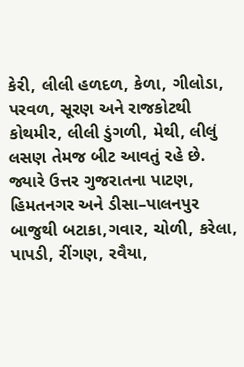કેરી, લીલી હળદળ, કેળા, ગીલોડા, પરવળ, સૂરણ અને રાજકોટથી કોથમીર, લીલી ડુંગળી, મેથી, લીલું લસણ તેમજ બીટ આવતું રહે છે.
જ્યારે ઉત્તર ગુજરાતના પાટણ, હિમતનગર અને ડીસા–પાલનપુર બાજુથી બટાકા,ગવાર, ચોળી, કરેલા, પાપડી, રીંગણ, રવૈયા,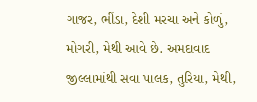ગાજર, ભીંડા, દેશી મરચા અને કોળું, મોગરી, મેથી આવે છે. અમદાવાદ જીલ્લામાંથી સવા પાલક, તુરિયા, મેથી,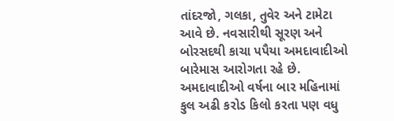તાંદરજો, ગલકા, તુવેર અને ટામેટા આવે છે. નવસારીથી સૂરણ અને બોરસદથી કાચા પપૈયા અમદાવાદીઓ બારેમાસ આરોગતા રહે છે.
અમદાવાદીઓ વર્ષના બાર મહિનામાં કુલ અઢી કરોડ કિલો કરતા પણ વધુ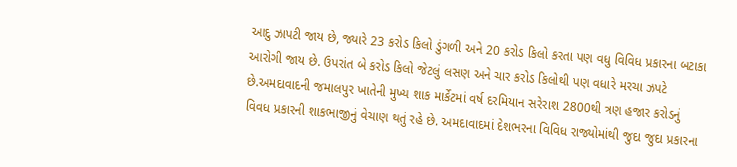આદુ ઝાપટી જાય છે, જ્યારે 23 કરોડ કિલો ડુંગળી અને 20 કરોડ કિલો કરતા પણ વધુ વિવિધ પ્રકારના બટાકા આરોગી જાય છે. ઉપરાંત બે કરોડ કિલો જેટલું લસણ અને ચાર કરોડ કિલોથી પણ વધારે મરચા ઝપટે છે.અમદાવાદની જમાલપુર ખાતેની મુખ્ય શાક માર્કેટમાં વર્ષ દરમિયાન સરેરાશ 2800થી ત્રણ હજાર કરોડનું વિવધ પ્રકારની શાકભાજીનું વેચાણ થતું રહે છે. અમદાવાદમાં દેશભરના વિવિધ રાજ્યોમાંથી જુદા જુદા પ્રકારના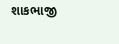શાકભાજી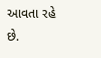આવતા રહે છે.